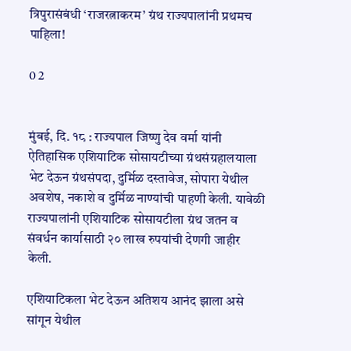त्रिपुरासंबंधी ‘राजरत्नाकरम’ ग्रंथ राज्यपालांनी प्रथमच पाहिला!

0 2


मुंबई, दि. १८ : राज्यपाल जिष्णु देव वर्मा यांनी ऐतिहासिक एशियाटिक सोसायटीच्या ग्रंथसंग्रहालयाला भेट देऊन ग्रंथसंपदा, दुर्मिळ दस्तावेज, सोपारा येथील अवशेष, नकाशे व दुर्मिळ नाण्यांची पाहणी केली. यावेळी राज्यपालांनी एशियाटिक सोसायटीला ग्रंथ जतन व संवर्धन कार्यासाठी २० लाख रुपयांची देणगी जाहीर केली.

एशियाटिकला भेट देऊन अतिशय आनंद झाला असे सांगून येथील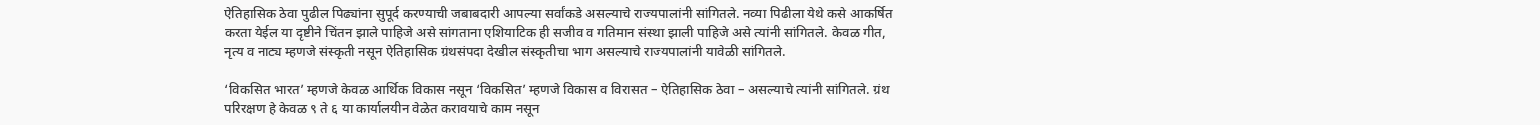ऐतिहासिक ठेवा पुढील पिढ्यांना सुपूर्द करण्याची जबाबदारी आपल्या सर्वांकडे असल्याचे राज्यपालांनी सांगितले. नव्या पिढीला येथे कसे आकर्षित करता येईल या दृष्टीने चिंतन झाले पाहिजे असे सांगताना एशियाटिक ही सजीव व गतिमान संस्था झाली पाहिजे असे त्यांनी सांगितले. केवळ गीत, नृत्य व नाट्य म्हणजे संस्कृती नसून ऐतिहासिक ग्रंथसंपदा देखील संस्कृतीचा भाग असल्याचे राज्यपालांनी यावेळी सांगितले.

‘विकसित भारत’ म्हणजे केवळ आर्थिक विकास नसून ‘विकसित’ म्हणजे विकास व विरासत – ऐतिहासिक ठेवा – असल्याचे त्यांनी सांगितले. ग्रंथ परिरक्षण हे केवळ ९ ते ६ या कार्यालयीन वेळेत करावयाचे काम नसून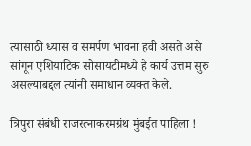त्यासाठी ध्यास व समर्पण भावना हवी असते असे सांगून एशियाटिक सोसायटीमध्ये हे कार्य उत्तम सुरु असल्याबद्दल त्यांनी समाधान व्यक्त केले.

त्रिपुरा संबंधी राजरत्नाकरमग्रंथ मुंबईत पाहिला !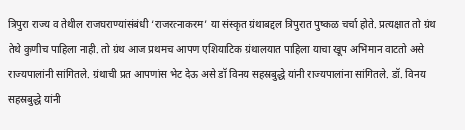त्रिपुरा राज्य व तेथील राजघराण्यांसंबंधी ‘राजरत्नाकरम’ या संस्कृत ग्रंथाबद्दल त्रिपुरात पुष्कळ चर्चा होते. प्रत्यक्षात तो ग्रंथ तेथे कुणीच पाहिला नाही. तो ग्रंथ आज प्रथमच आपण एशियाटिक ग्रंथालयात पाहिला याचा खूप अभिमान वाटतो असे राज्यपालांनी सांगितले. ग्रंथाची प्रत आपणांस भेट देऊ असे डॉ विनय सहस्रबुद्धे यांनी राज्यपालांना सांगितले. डॉ. विनय सहस्रबुद्धे यांनी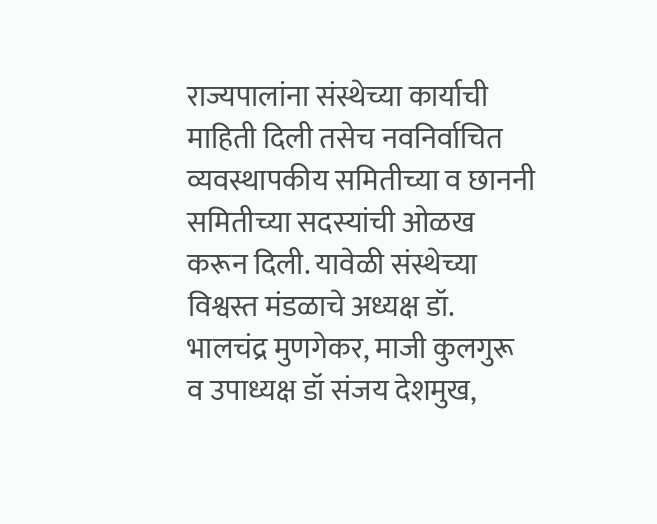राज्यपालांना संस्थेच्या कार्याची माहिती दिली तसेच नवनिर्वाचित व्यवस्थापकीय समितीच्या व छाननी समितीच्या सदस्यांची ओळख करून दिली. यावेळी संस्थेच्या विश्वस्त मंडळाचे अध्यक्ष डॉ. भालचंद्र मुणगेकर, माजी कुलगुरू व उपाध्यक्ष डॉ संजय देशमुख,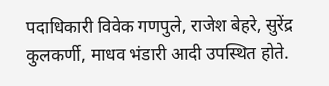पदाधिकारी विवेक गणपुले, राजेश बेहरे, सुरेंद्र कुलकर्णी, माधव भंडारी आदी उपस्थित होते.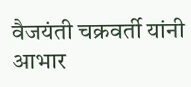वैजयंती चक्रवर्ती यांनी आभार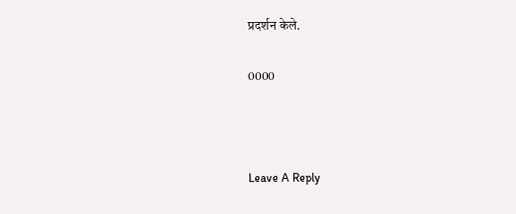प्रदर्शन केले.

0000



Leave A Reply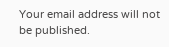Your email address will not be published.